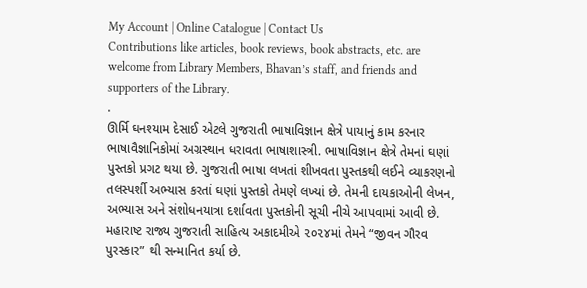My Account | Online Catalogue | Contact Us
Contributions like articles, book reviews, book abstracts, etc. are welcome from Library Members, Bhavan’s staff, and friends and supporters of the Library.
.
ઊર્મિ ઘનશ્યામ દેસાઈ એટલે ગુજરાતી ભાષાવિજ્ઞાન ક્ષેત્રે પાયાનું કામ કરનાર ભાષાવૈજ્ઞાનિકોમાં અગ્રસ્થાન ધરાવતા ભાષાશાસ્ત્રી. ભાષાવિજ્ઞાન ક્ષેત્રે તેમનાં ઘણાં પુસ્તકો પ્રગટ થયા છે. ગુજરાતી ભાષા લખતાં શીખવતા પુસ્તકથી લઈને વ્યાકરણનો તલસ્પર્શી અભ્યાસ કરતાં ઘણાં પુસ્તકો તેમણે લખ્યાં છે. તેમની દાયકાઓની લેખન, અભ્યાસ અને સંશોધનયાત્રા દર્શાવતા પુસ્તકોની સૂચી નીચે આપવામાં આવી છે.
મહારાષ્ટ રાજ્ય ગુજરાતી સાહિત્ય અકાદમીએ ૨૦૨૪માં તેમને “જીવન ગૌરવ પુરસ્કાર” થી સન્માનિત કર્યા છે.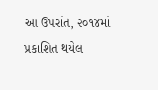આ ઉપરાંત, ૨૦૧૪માં પ્રકાશિત થયેલ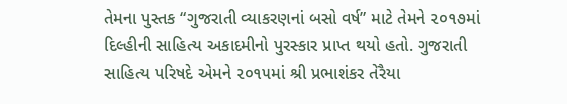તેમના પુસ્તક “ગુજરાતી વ્યાકરણનાં બસો વર્ષ” માટે તેમને ૨૦૧૭માં દિલ્હીની સાહિત્ય અકાદમીનો પુરસ્કાર પ્રાપ્ત થયો હતો. ગુજરાતી સાહિત્ય પરિષદે એમને ૨૦૧૫માં શ્રી પ્રભાશંકર તેરૈયા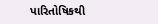પારિતોષિકથી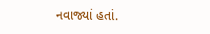નવાજ્યાં હતાં.